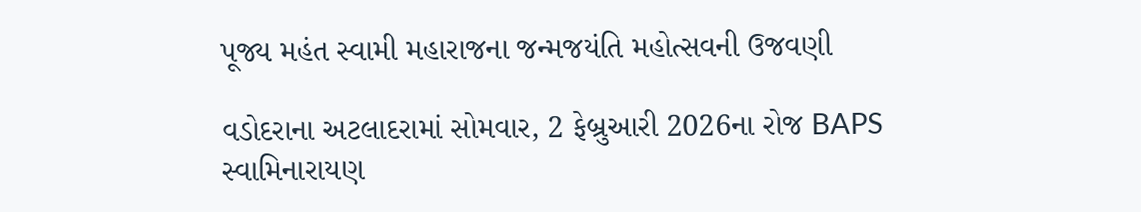પૂજ્ય મહંત સ્વામી મહારાજના જન્મજયંતિ મહોત્સવની ઉજવણી

વડોદરાના અટલાદરામાં સોમવાર, 2 ફેબ્રુઆરી 2026ના રોજ BAPS સ્વામિનારાયણ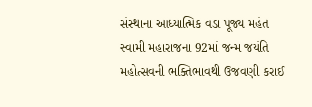સંસ્થાના આધ્યાત્મિક વડા પૂજ્ય મહંત સ્વામી મહારાજના 92માં જન્મ જયંતિ મહોત્સવની ભક્તિભાવથી ઉજવણી કરાઈ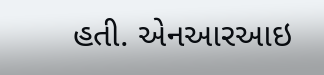હતી. એનઆરઆઇ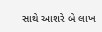સાથે આશરે બે લાખ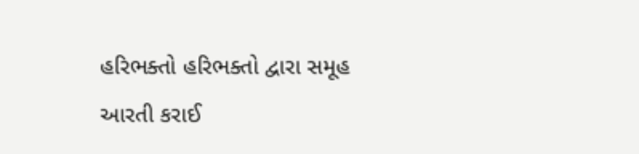હરિભક્તો હરિભક્તો દ્વારા સમૂહ આરતી કરાઈ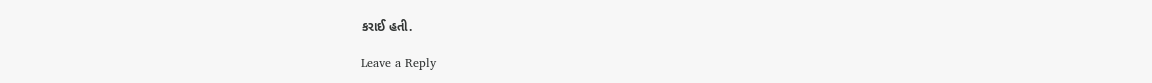કરાઈ હતી.

Leave a Reply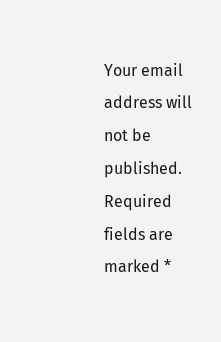Your email address will not be published. Required fields are marked *